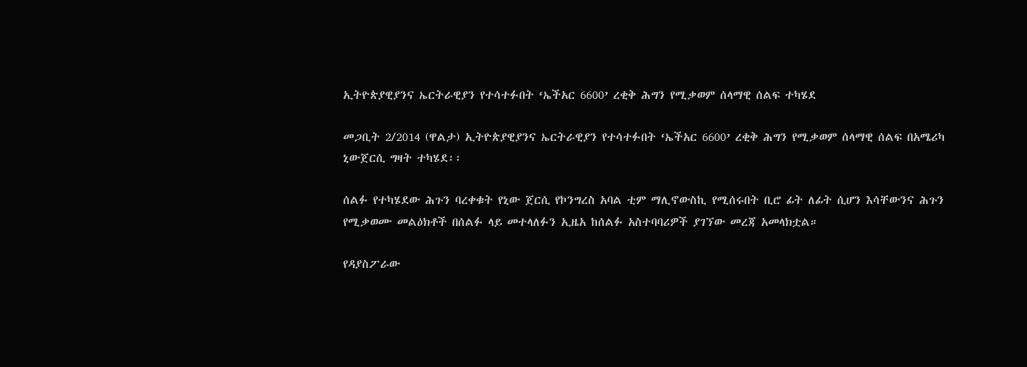ኢትዮጵያዊያንና ኤርትራዊያን የተሳተፉበት ‘ኤችአር 6600’ ረቂቅ ሕግን የሚቃወም ሰላማዊ ሰልፍ ተካሄደ

መጋቢት 2/2014 (ዋልታ) ኢትዮጵያዊያንና ኤርትራዊያን የተሳተፉበት ‘ኤችአር 6600’ ረቂቅ ሕግን የሚቃወም ሰላማዊ ሰልፍ በአሜሪካ ኒውጀርሲ ግዛት ተካሄደ፡፡

ሰልፉ የተካሄደው ሕጉን ባረቀቁት የኒው ጀርሲ የኮንግረስ አባል ቲም ማሊኖውስኪ የሚሰሩበት ቢሮ ፊት ለፊት ሲሆን እሳቸውንና ሕጉን የሚቃወሙ መልዕክቶች በሰልፉ ላይ መተላለፉን ኢዜአ ከሰልፉ አስተባባሪዎች ያገኘው መረጃ አመላክቷል።

የዳያስፖራው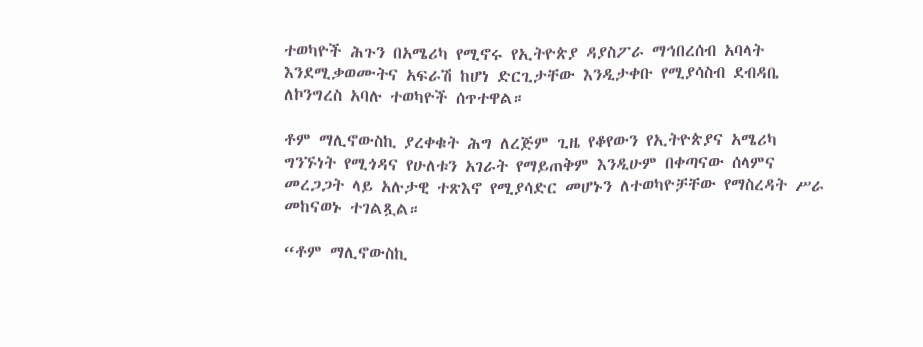ተወካዮች ሕጉን በአሜሪካ የሚኖሩ የኢትዮጵያ ዳያስፖራ ማኅበረሰብ አባላት እንደሚቃወሙትና አፍራሽ ከሆነ ድርጊታቸው እንዲታቀቡ የሚያሳስብ ደብዳቤ ለኮንግረስ አባሉ ተወካዮች ሰጥተዋል።

ቶም ማሊኖውስኪ ያረቀቁት ሕግ ለረጅም ጊዜ የቆየውን የኢትዮጵያና አሜሪካ ግንኙነት የሚጎዳና የሁለቱን አገራት የማይጠቅም እንዲሁም በቀጣናው ሰላምና መረጋጋት ላይ አሉታዊ ተጽእኖ የሚያሳድር መሆኑን ለተወካዮቻቸው የማስረዳት ሥራ መከናወኑ ተገልጿል።

“ቶም ማሊኖውስኪ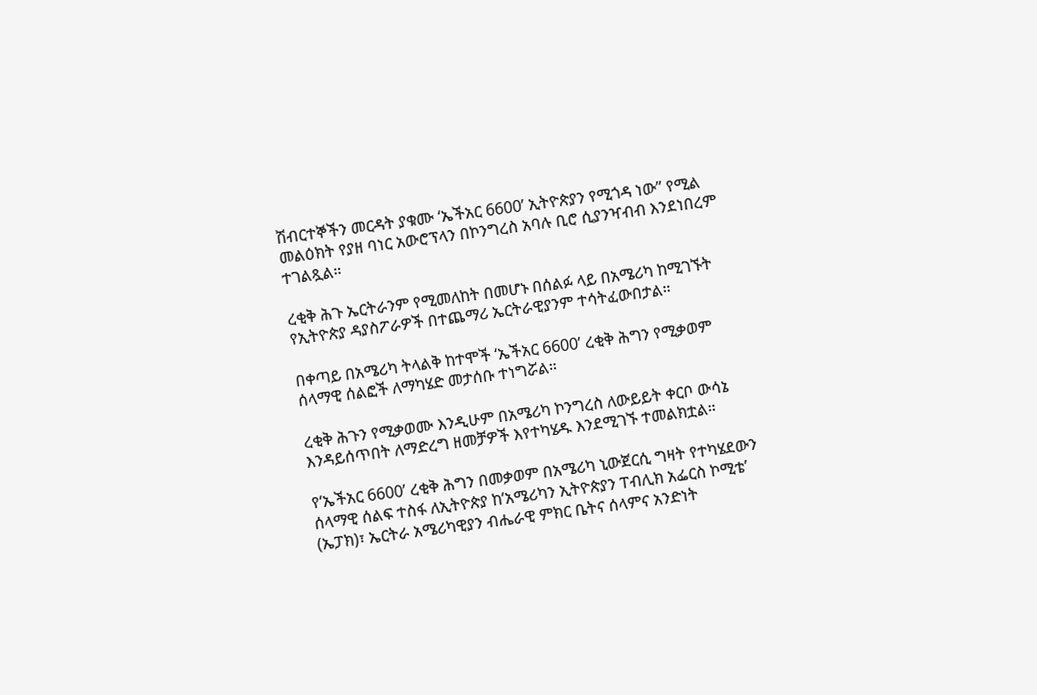ሽብርተኞችን መርዳት ያቁሙ ‘ኤችአር 6600’ ኢትዮጵያን የሚጎዳ ነው” የሚል መልዕክት የያዘ ባነር አውሮፕላን በኮንግረስ አባሉ ቢሮ ሲያንዣብብ እንደነበረም ተገልጿል።

ረቂቅ ሕጉ ኤርትራንም የሚመለከት በመሆኑ በሰልፉ ላይ በአሜሪካ ከሚገኙት የኢትዮጵያ ዳያስፖራዎች በተጨማሪ ኤርትራዊያንም ተሳትፈውበታል።

በቀጣይ በአሜሪካ ትላልቅ ከተሞች ‘ኤችአር 6600’ ረቂቅ ሕግን የሚቃወም ሰላማዊ ሰልፎች ለማካሄድ መታሰቡ ተነግሯል።

ረቂቅ ሕጉን የሚቃወሙ እንዲሁም በአሜሪካ ኮንግረስ ለውይይት ቀርቦ ውሳኔ እንዳይሰጥበት ለማድረግ ዘመቻዎች እየተካሄዱ እንደሚገኙ ተመልክቷል።

የ‘ኤችአር 6600’ ረቂቅ ሕግን በመቃወም በአሜሪካ ኒውጀርሲ ግዛት የተካሄደውን ሰላማዊ ሰልፍ ተስፋ ለኢትዮጵያ ከ’አሜሪካን ኢትዮጵያን ፐብሊክ አፌርስ ኮሚቴ’ (ኤፓክ)፣ ኤርትራ አሜሪካዊያን ብሔራዊ ምክር ቤትና ሰላምና አንድነት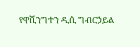የዋሺንግተን ዲሲ ግብርኃይል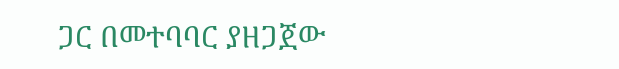ጋር በመተባባር ያዘጋጀው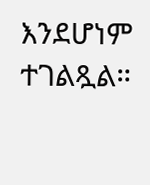እንደሆነም ተገልጿል።